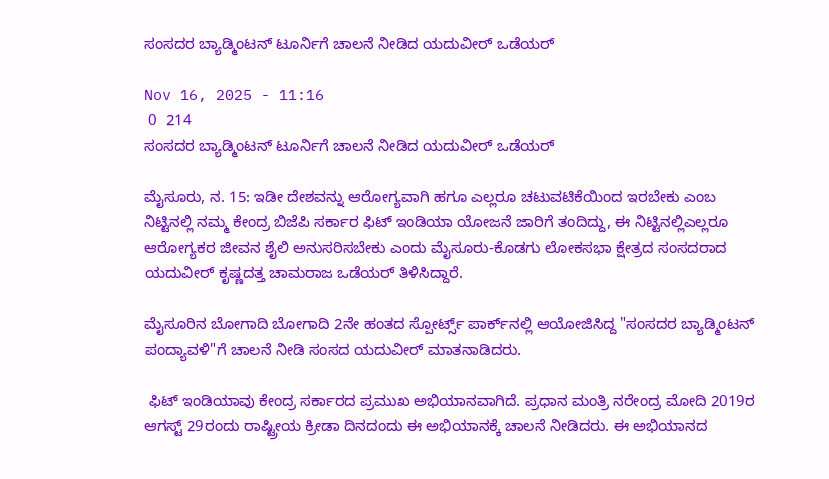ಸಂಸದರ ಬ್ಯಾಡ್ಮಿಂಟನ್‌ ಟೂರ್ನಿಗೆ ಚಾಲನೆ ನೀಡಿದ ಯದುವೀರ್‌ ಒಡೆಯರ್

Nov 16, 2025 - 11:16
 0  214
ಸಂಸದರ ಬ್ಯಾಡ್ಮಿಂಟನ್‌ ಟೂರ್ನಿಗೆ ಚಾಲನೆ ನೀಡಿದ ಯದುವೀರ್‌ ಒಡೆಯರ್

ಮೈಸೂರು, ನ. 15: ಇಡೀ ದೇಶವನ್ನು ಆರೋಗ್ಯವಾಗಿ ಹಗೂ ಎಲ್ಲರೂ ಚಟುವಟಿಕೆಯಿಂದ ಇರಬೇಕು ಎಂಬ ನಿಟ್ಟಿನಲ್ಲಿ ನಮ್ಮ ಕೇಂದ್ರ ಬಿಜೆಪಿ ಸರ್ಕಾರ ಫಿಟ್‌ ಇಂಡಿಯಾ ಯೋಜನೆ ಜಾರಿಗೆ ತಂದಿದ್ದು, ಈ ನಿಟ್ಟಿನಲ್ಲಿಎಲ್ಲರೂ ಆರೋಗ್ಯಕರ ಜೀವನ ಶೈಲಿ ಅನುಸರಿಸಬೇಕು ಎಂದು ಮೈಸೂರು-ಕೊಡಗು ಲೋಕಸಭಾ ಕ್ಷೇತ್ರದ ಸಂಸದರಾದ ಯದುವೀರ್‌ ಕೃಷ್ಣದತ್ತ ಚಾಮರಾಜ ಒಡೆಯರ್‌ ತಿಳಿಸಿದ್ದಾರೆ.

ಮೈಸೂರಿನ ಬೋಗಾದಿ ಬೋಗಾದಿ 2ನೇ ಹಂತದ ಸ್ಪೋರ್ಟ್ಸ್‌ ಪಾರ್ಕ್‌ನಲ್ಲಿ ಆಯೋಜಿಸಿದ್ದ "ಸಂಸದರ ಬ್ಯಾಡ್ಮಿಂಟನ್‌ ಪಂದ್ಯಾವಳಿ"ಗೆ ಚಾಲನೆ ನೀಡಿ ಸಂಸದ ಯದುವೀರ್‌ ಮಾತನಾಡಿದರು.

 ಫಿಟ್‌ ಇಂಡಿಯಾವು ಕೇಂದ್ರ ಸರ್ಕಾರದ ಪ್ರಮುಖ ಅಭಿಯಾನವಾಗಿದೆ. ಪ್ರಧಾನ ಮಂತ್ರಿ ನರೇಂದ್ರ ಮೋದಿ 2019ರ ಆಗಸ್ಟ್‌ 29ರಂದು ರಾಷ್ಟ್ರೀಯ ಕ್ರೀಡಾ ದಿನದಂದು ಈ ಅಭಿಯಾನಕ್ಕೆ ಚಾಲನೆ ನೀಡಿದರು. ಈ ಅಭಿಯಾನದ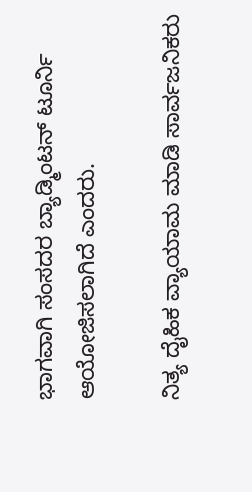ಭಾಗವಾಗಿ ಸಂಸದರ ಬ್ಯಾಡ್ಮಿಂಟನ್‌ ಟೂರ್ನಿ ಆಯೋಜಿಸಲಾಗಿದೆ ಎಂದರು.

ನಿತ್ಯ ದೈಹಿಕ ವ್ಯಾಯಾಮ ಮಾಡಿ ಸಾರ್ವಜನಿಕರು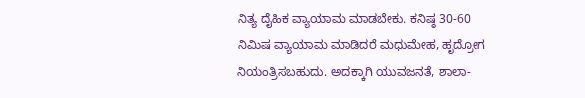ನಿತ್ಯ ದೈಹಿಕ ವ್ಯಾಯಾಮ ಮಾಡಬೇಕು. ಕನಿಷ್ಠ 30-60 ನಿಮಿಷ ವ್ಯಾಯಾಮ ಮಾಡಿದರೆ ಮಧುಮೇಹ, ಹೃದ್ರೋಗ ನಿಯಂತ್ರಿಸಬಹುದು. ಅದಕ್ಕಾಗಿ ಯುವಜನತೆ, ಶಾಲಾ-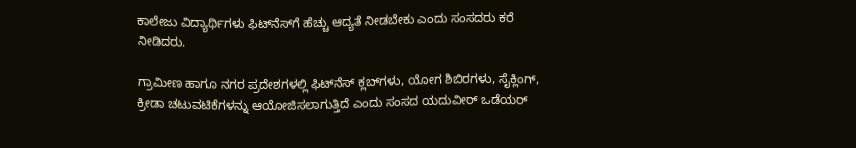ಕಾಲೇಜು ವಿದ್ಯಾರ್ಥಿಗಳು ಫಿಟ್‌ನೆಸ್‌ಗೆ ಹೆಚ್ಚು ಆದ್ಯತೆ ನೀಡಬೇಕು ಎಂದು ಸಂಸದರು ಕರೆ ನೀಡಿದರು.

ಗ್ರಾಮೀಣ ಹಾಗೂ ನಗರ ಪ್ರದೇಶಗಳಲ್ಲಿ ಫಿಟ್‌ನೆಸ್‌ ಕ್ಲಬ್‌ಗಳು, ಯೋಗ ಶಿಬಿರಗಳು, ಸೈಕ್ಲಿಂಗ್‌, ಕ್ರೀಡಾ ಚಟುವಟಿಕೆಗಳನ್ನು ಆಯೋಜಿಸಲಾಗುತ್ತಿದೆ ಎಂದು ಸಂಸದ ಯದುವೀರ್‌ ಒಡೆಯರ್‌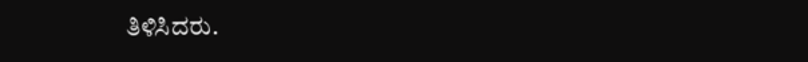ತಿಳಿಸಿದರು.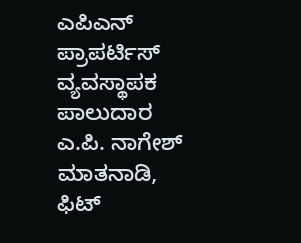ಎಪಿಎನ್‌ ಪ್ರಾಪರ್ಟಿಸ್‌ ವ್ಯವಸ್ಥಾಪಕ ಪಾಲುದಾರ ಎ.ಪಿ. ನಾಗೇಶ್‌ ಮಾತನಾಡಿ, ಫಿಟ್‌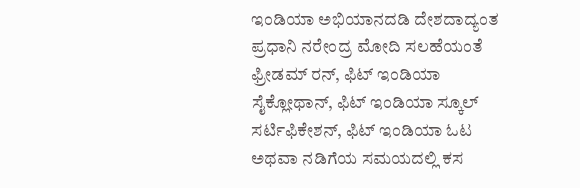ಇಂಡಿಯಾ ಅಭಿಯಾನದಡಿ ದೇಶದಾದ್ಯಂತ ಪ್ರಧಾನಿ ನರೇಂದ್ರ ಮೋದಿ ಸಲಹೆಯಂತೆ ಫ್ರೀಡಮ್‌ ರನ್‌, ಫಿಟ್‌ ಇಂಡಿಯಾ ಸೈಕ್ಲೋಥಾನ್‌, ಫಿಟ್‌ ಇಂಡಿಯಾ ಸ್ಕೂಲ್‌ ಸರ್ಟಿಫಿಕೇಶನ್‌, ಫಿಟ್‌ ಇಂಡಿಯಾ ಓಟ ಅಥವಾ ನಡಿಗೆಯ ಸಮಯದಲ್ಲಿ ಕಸ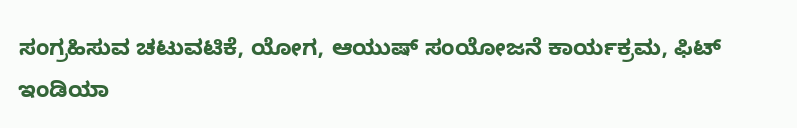ಸಂಗ್ರಹಿಸುವ ಚಟುವಟಿಕೆ, ಯೋಗ, ಆಯುಷ್‌ ಸಂಯೋಜನೆ ಕಾರ್ಯಕ್ರಮ, ಫಿಟ್‌ ಇಂಡಿಯಾ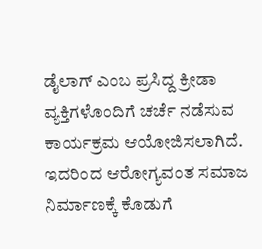ಡೈಲಾಗ್‌ ಎಂಬ ಪ್ರಸಿದ್ದ ಕ್ರೀಡಾ ವ್ಯಕ್ತಿಗಳೊಂದಿಗೆ ಚರ್ಚೆ ನಡೆಸುವ ಕಾರ್ಯಕ್ರಮ ಆಯೋಜಿಸಲಾಗಿದೆ. ಇದರಿಂದ ಆರೋಗ್ಯವಂತ ಸಮಾಜ ನಿರ್ಮಾಣಕ್ಕೆ ಕೊಡುಗೆ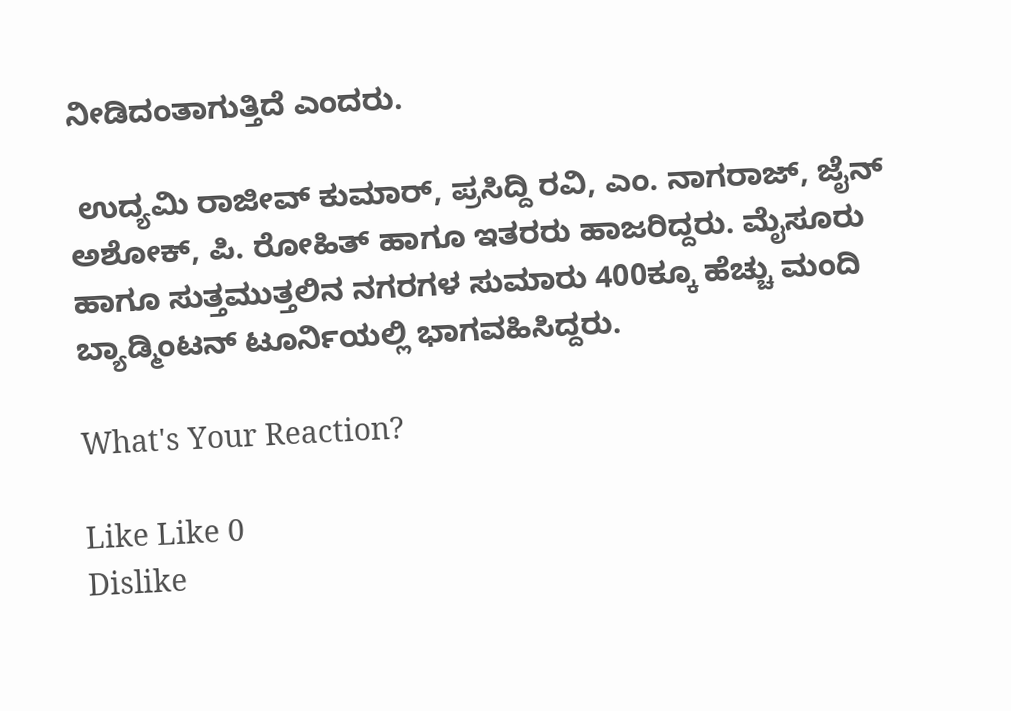ನೀಡಿದಂತಾಗುತ್ತಿದೆ ಎಂದರು.

 ಉದ್ಯಮಿ ರಾಜೀವ್‌ ಕುಮಾರ್‌, ಪ್ರಸಿದ್ದಿ ರವಿ, ಎಂ. ನಾಗರಾಜ್‌, ಜೈನ್‌ ಅಶೋಕ್‌, ಪಿ. ರೋಹಿತ್‌ ಹಾಗೂ ಇತರರು ಹಾಜರಿದ್ದರು. ಮೈಸೂರು ಹಾಗೂ ಸುತ್ತಮುತ್ತಲಿನ ನಗರಗಳ ಸುಮಾರು 400ಕ್ಕೂ ಹೆಚ್ಚು ಮಂದಿ ಬ್ಯಾಡ್ಮಿಂಟನ್‌ ಟೂರ್ನಿಯಲ್ಲಿ ಭಾಗವಹಿಸಿದ್ದರು.

What's Your Reaction?

Like Like 0
Dislike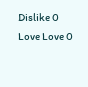Dislike 0
Love Love 0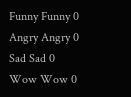Funny Funny 0
Angry Angry 0
Sad Sad 0
Wow Wow 0